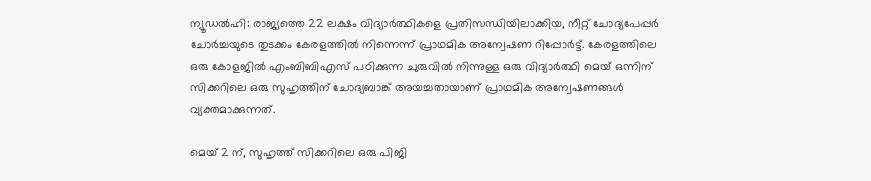ന്യൂഡല്‍ഹി: രാജ്യത്തെ 22 ലക്ഷം വിദ്യാര്‍ത്ഥികളെ പ്രതിസന്ധിയിലാക്കിയ, നീറ്റ് ചോദ്യപേപ്പര്‍ ചോര്‍ച്ചയുടെ തുടക്കം കേരളത്തില്‍ നിന്നെന്ന് പ്രാഥമിക അന്വേഷണ റിപ്പോര്‍ട്ട്. കേരളത്തിലെ ഒരു കോളജില്‍ എംബിബിഎസ് പഠിക്കുന്ന ചുരുവില്‍ നിന്നുള്ള ഒരു വിദ്യാര്‍ത്ഥി മെയ് ഒന്നിന് സിക്കറിലെ ഒരു സുഹൃത്തിന് ചോദ്യബാങ്ക് അയച്ചതായാണ് പ്രാഥമിക അന്വേഷണങ്ങള്‍ വ്യക്തമാക്കുന്നത്.

മെയ് 2 ന്, സുഹൃത്ത് സിക്കറിലെ ഒരു പിജി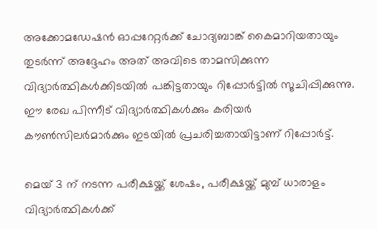അക്കോമഡേഷന്‍ ഓപ്പറേറ്റര്‍ക്ക് ചോദ്യബാങ്ക് കൈമാറിയതായും തുടര്‍ന്ന് അദ്ദേഹം അത് അവിടെ താമസിക്കുന്ന വിദ്യാര്‍ത്ഥികള്‍ക്കിടയില്‍ പങ്കിട്ടതായും റിപ്പോര്‍ട്ടില്‍ സൂചിപ്പിക്കുന്നു. ഈ രേഖ പിന്നീട് വിദ്യാര്‍ത്ഥികള്‍ക്കും കരിയര്‍ കൗണ്‍സിലര്‍മാര്‍ക്കും ഇടയില്‍ പ്രചരിച്ചതായിട്ടാണ് റിപ്പോര്‍ട്ട്.

മെയ് 3 ന് നടന്ന പരീക്ഷയ്ക്ക് ശേഷം, പരീക്ഷയ്ക്ക് മുമ്പ് ധാരാളം വിദ്യാര്‍ത്ഥികള്‍ക്ക്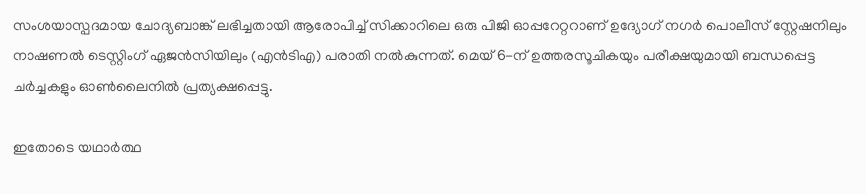സംശയാസ്പദമായ ചോദ്യബാങ്ക് ലഭിച്ചതായി ആരോപിച്ച് സിക്കാറിലെ ഒരു പിജി ഓപ്പറേറ്ററാണ് ഉദ്യോഗ് നഗര്‍ പൊലീസ് സ്റ്റേഷനിലും നാഷണല്‍ ടെസ്റ്റിംഗ് ഏജന്‍സിയിലും (എന്‍ടിഎ) പരാതി നല്‍കുന്നത്. മെയ് 6-ന് ഉത്തരസൂചികയും പരീക്ഷയുമായി ബന്ധപ്പെട്ട ചര്‍ച്ചകളും ഓണ്‍ലൈനില്‍ പ്രത്യക്ഷപ്പെട്ടു.

ഇതോടെ യഥാര്‍ത്ഥ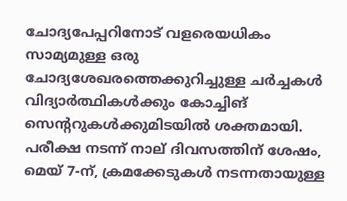ചോദ്യപേപ്പറിനോട് വളരെയധികം സാമ്യമുള്ള ഒരു ചോദ്യശേഖരത്തെക്കുറിച്ചുള്ള ചര്‍ച്ചകള്‍ വിദ്യാര്‍ത്ഥികള്‍ക്കും കോച്ചിങ് സെന്ററുകള്‍ക്കുമിടയില്‍ ശക്തമായി. പരീക്ഷ നടന്ന് നാല് ദിവസത്തിന് ശേഷം, മെയ് 7-ന്, ക്രമക്കേടുകള്‍ നടന്നതായുള്ള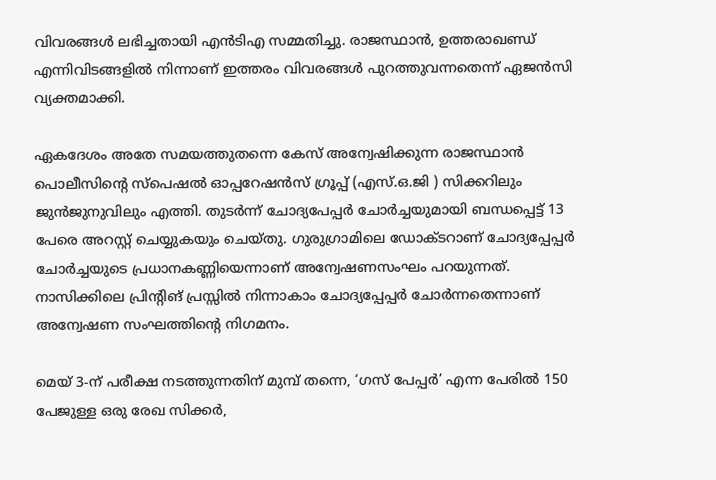വിവരങ്ങള്‍ ലഭിച്ചതായി എന്‍ടിഎ സമ്മതിച്ചു. രാജസ്ഥാന്‍, ഉത്തരാഖണ്ഡ് എന്നിവിടങ്ങളില്‍ നിന്നാണ് ഇത്തരം വിവരങ്ങള്‍ പുറത്തുവന്നതെന്ന് ഏജന്‍സി വ്യക്തമാക്കി.

ഏകദേശം അതേ സമയത്തുതന്നെ കേസ് അന്വേഷിക്കുന്ന രാജസ്ഥാന്‍ പൊലീസിന്റെ സ്‌പെഷല്‍ ഓപ്പറേഷന്‍സ് ഗ്രൂപ്പ് (എസ്.ഒ.ജി ) സിക്കറിലും ജുന്‍ജുനുവിലും എത്തി. തുടര്‍ന്ന് ചോദ്യപേപ്പര്‍ ചോര്‍ച്ചയുമായി ബന്ധപ്പെട്ട് 13 പേരെ അറസ്റ്റ് ചെയ്യുകയും ചെയ്തു. ഗുരുഗ്രാമിലെ ഡോക്ടറാണ് ചോദ്യപ്പേപ്പര്‍ ചോര്‍ച്ചയുടെ പ്രധാനകണ്ണിയെന്നാണ് അന്വേഷണസംഘം പറയുന്നത്. നാസിക്കിലെ പ്രിന്റിങ് പ്രസ്സില്‍ നിന്നാകാം ചോദ്യപ്പേപ്പര്‍ ചോര്‍ന്നതെന്നാണ് അന്വേഷണ സംഘത്തിന്റെ നിഗമനം.

മെയ് 3-ന് പരീക്ഷ നടത്തുന്നതിന് മുമ്പ് തന്നെ, ‘ഗസ് പേപ്പര്‍’ എന്ന പേരില്‍ 150 പേജുള്ള ഒരു രേഖ സിക്കര്‍,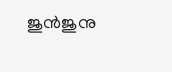ജുന്‍ജുനു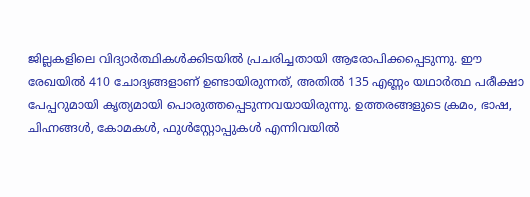ജില്ലകളിലെ വിദ്യാര്‍ത്ഥികള്‍ക്കിടയില്‍ പ്രചരിച്ചതായി ആരോപിക്കപ്പെടുന്നു. ഈ രേഖയില്‍ 410 ചോദ്യങ്ങളാണ് ഉണ്ടായിരുന്നത്, അതില്‍ 135 എണ്ണം യഥാര്‍ത്ഥ പരീക്ഷാ പേപ്പറുമായി കൃത്യമായി പൊരുത്തപ്പെടുന്നവയായിരുന്നു. ഉത്തരങ്ങളുടെ ക്രമം, ഭാഷ, ചിഹ്നങ്ങള്‍, കോമകള്‍, ഫുള്‍സ്റ്റോപ്പുകള്‍ എന്നിവയില്‍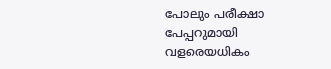പോലും പരീക്ഷാ പേപ്പറുമായി വളരെയധികം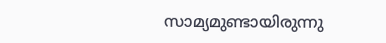സാമ്യമുണ്ടായിരുന്നു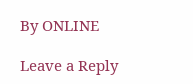By ONLINE

Leave a Reply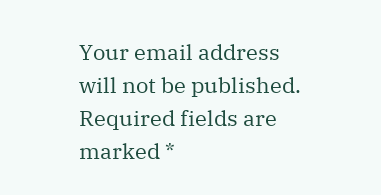Your email address will not be published. Required fields are marked *